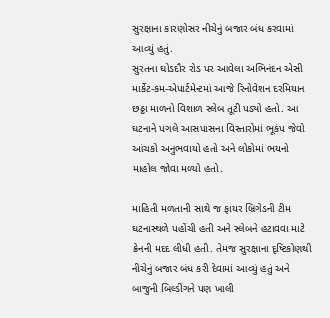સુરક્ષાના કારણોસર નીચેનું બજાર બંધ કરવામાં આવ્યું હતું.
સુરતના ઘોડદૌર રોડ પર આવેલા અભિનંદન એસી માર્કેટ-કમ-એપાર્ટમેન્ટમાં આજે રિનોવેશન દરમિયાન છઠ્ઠા માળનો વિશાળ સ્લેબ તૂટી પડ્યો હતો. આ ઘટનાને પગલે આસપાસના વિસ્તારોમાં ભૂકંપ જેવો આંચકો અનુભવાયો હતો અને લોકોમાં ભયનો માહોલ જોવા મળ્યો હતો.

માહિતી મળતાની સાથે જ ફાયર બ્રિગેડની ટીમ ઘટનાસ્થળે પહોંચી હતી અને સ્લેબને હટાવવા માટે ક્રેનની મદદ લીધી હતી. તેમજ સુરક્ષાના દૃષ્ટિકોણથી નીચેનું બજાર બંધ કરી દેવામાં આવ્યું હતું અને બાજુની બિલ્ડીંગને પણ ખાલી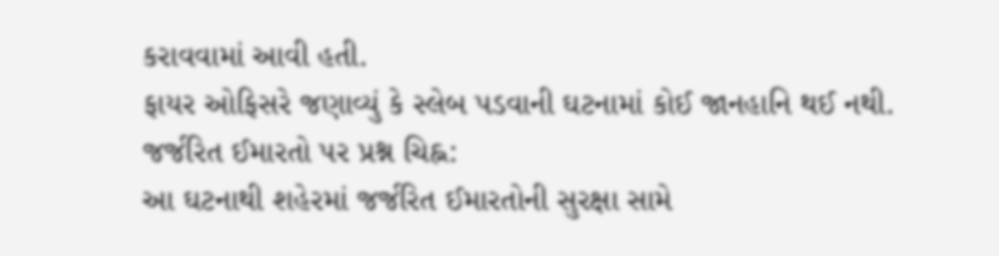કરાવવામાં આવી હતી.
ફાયર ઓફિસરે જણાવ્યું કે સ્લેબ પડવાની ઘટનામાં કોઈ જાનહાનિ થઈ નથી.
જર્જરિત ઈમારતો પર પ્રશ્ન ચિહ્ન:
આ ઘટનાથી શહેરમાં જર્જરિત ઈમારતોની સુરક્ષા સામે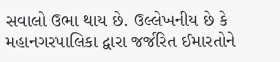સવાલો ઉભા થાય છે. ઉલ્લેખનીય છે કે મહાનગરપાલિકા દ્વારા જર્જરિત ઈમારતોને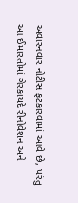અવારનવાર નોટીસ ફટકારવામાં આવે છે, પરંતુ આ ઈમારતોમાં ગેરકાયદે રીનોવેશન અને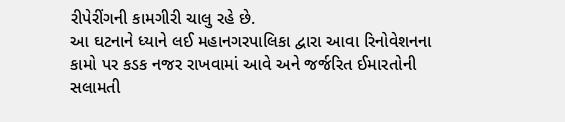રીપેરીંગની કામગીરી ચાલુ રહે છે.
આ ઘટનાને ધ્યાને લઈ મહાનગરપાલિકા દ્વારા આવા રિનોવેશનના કામો પર કડક નજર રાખવામાં આવે અને જર્જરિત ઈમારતોની સલામતી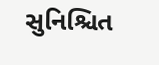સુનિશ્ચિત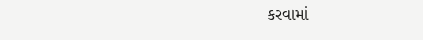કરવામાં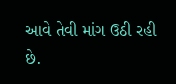આવે તેવી માંગ ઉઠી રહી છે.